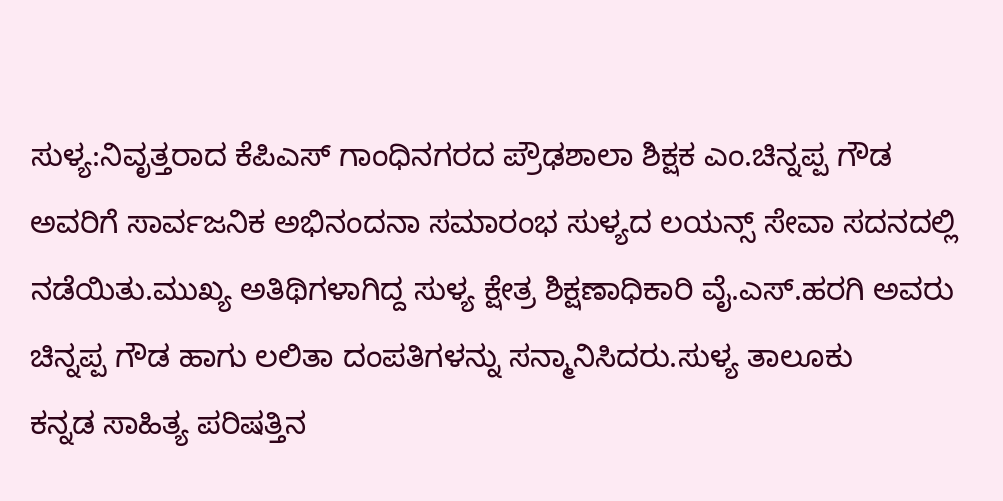ಸುಳ್ಯ:ನಿವೃತ್ತರಾದ ಕೆಪಿಎಸ್ ಗಾಂಧಿನಗರದ ಪ್ರೌಢಶಾಲಾ ಶಿಕ್ಷಕ ಎಂ.ಚಿನ್ನಪ್ಪ ಗೌಡ ಅವರಿಗೆ ಸಾರ್ವಜನಿಕ ಅಭಿನಂದನಾ ಸಮಾರಂಭ ಸುಳ್ಯದ ಲಯನ್ಸ್ ಸೇವಾ ಸದನದಲ್ಲಿ ನಡೆಯಿತು.ಮುಖ್ಯ ಅತಿಥಿಗಳಾಗಿದ್ದ ಸುಳ್ಯ ಕ್ಷೇತ್ರ ಶಿಕ್ಷಣಾಧಿಕಾರಿ ವೈ.ಎಸ್.ಹರಗಿ ಅವರು ಚಿನ್ನಪ್ಪ ಗೌಡ ಹಾಗು ಲಲಿತಾ ದಂಪತಿಗಳನ್ನು ಸನ್ಮಾನಿಸಿದರು.ಸುಳ್ಯ ತಾಲೂಕು
ಕನ್ನಡ ಸಾಹಿತ್ಯ ಪರಿಷತ್ತಿನ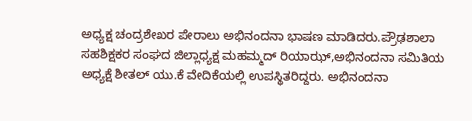ಅಧ್ಯಕ್ಷ ಚಂದ್ರಶೇಖರ ಪೇರಾಲು ಅಭಿನಂದನಾ ಭಾಷಣ ಮಾಡಿದರು.ಪ್ರೌಢಶಾಲಾ ಸಹಶಿಕ್ಷಕರ ಸಂಘದ ಜಿಲ್ಲಾಧ್ಯಕ್ಷ ಮಹಮ್ಮದ್ ರಿಯಾಝ್,ಅಭಿನಂದನಾ ಸಮಿತಿಯ ಅಧ್ಯಕ್ಷೆ ಶೀತಲ್ ಯು.ಕೆ ವೇದಿಕೆಯಲ್ಲಿ ಉಪಸ್ಥಿತರಿದ್ದರು. ಅಭಿನಂದನಾ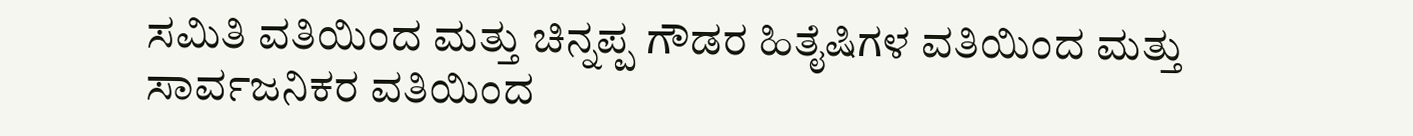ಸಮಿತಿ ವತಿಯಿಂದ ಮತ್ತು ಚಿನ್ನಪ್ಪ ಗೌಡರ ಹಿತೈಷಿಗಳ ವತಿಯಿಂದ ಮತ್ತು ಸಾರ್ವಜನಿಕರ ವತಿಯಿಂದ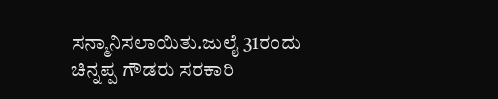ಸನ್ಮಾನಿಸಲಾಯಿತು.ಜುಲೈ 31ರಂದು ಚಿನ್ನಪ್ಪ ಗೌಡರು ಸರಕಾರಿ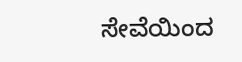ಸೇವೆಯಿಂದ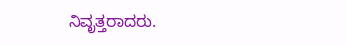ನಿವೃತ್ತರಾದರು.